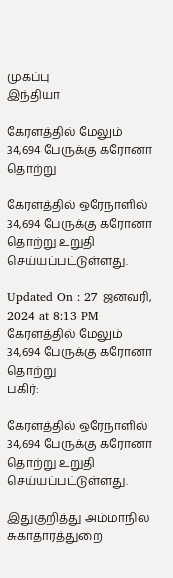முகப்பு
இந்தியா

கேரளத்தில் மேலும் 34,694 பேருக்கு கரோனா தொற்று

கேரளத்தில் ஒரேநாளில் 34,694 பேருக்கு கரோனா தொற்று உறுதி செய்யப்பட்டுள்ளது.

Updated On : 27 ஜனவரி, 2024 at 8:13 PM
கேரளத்தில் மேலும் 34,694 பேருக்கு கரோனா தொற்று
பகிர்:

கேரளத்தில் ஒரேநாளில் 34,694 பேருக்கு கரோனா தொற்று உறுதி செய்யப்பட்டுள்ளது.

இதுகுறித்து அம்மாநில சுகாதாரத்துறை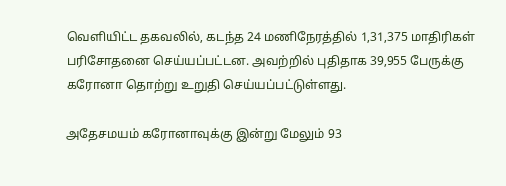வெளியிட்ட தகவலில், கடந்த 24 மணிநேரத்தில் 1,31,375 மாதிரிகள் பரிசோதனை செய்யப்பட்டன. அவற்றில் புதிதாக 39,955 பேருக்கு கரோனா தொற்று உறுதி செய்யப்பட்டுள்ளது.

அதேசமயம் கரோனாவுக்கு இன்று மேலும் 93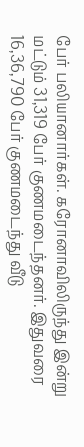பேர் பலியானார்கள். கரோனாவிலிருந்து இன்று மட்டும் 31,319 பேர் குணமடைந்தனர். இதுவரை 16,36,790 பேர் குணமடைந்து வீடு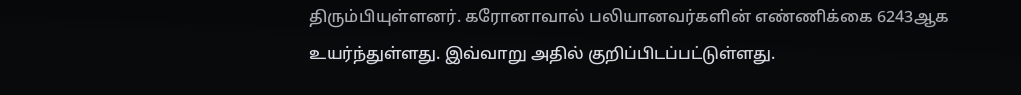திரும்பியுள்ளனர். கரோனாவால் பலியானவர்களின் எண்ணிக்கை 6243ஆக உயர்ந்துள்ளது. இவ்வாறு அதில் குறிப்பிடப்பட்டுள்ளது.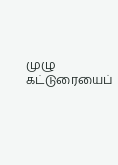முழு கட்டுரையைப்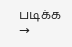படிக்க →